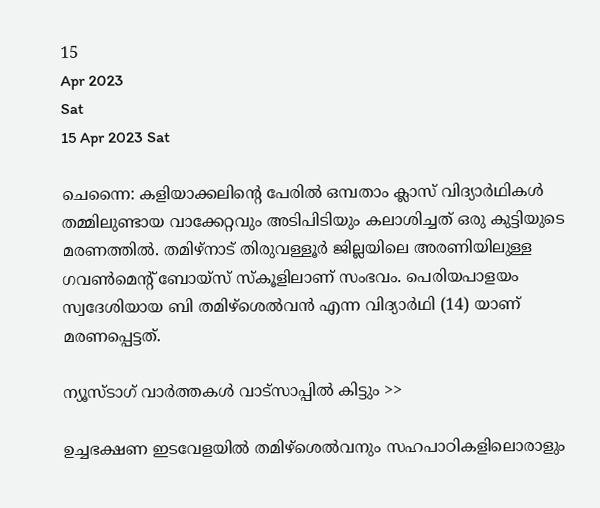15
Apr 2023
Sat
15 Apr 2023 Sat

ചെന്നൈ: കളിയാക്കലിന്റെ പേരിൽ ഒമ്പതാം ക്ലാസ് വിദ്യാർഥികൾ തമ്മിലുണ്ടായ വാക്കേറ്റവും അടിപിടിയും കലാശിച്ചത് ഒരു കുട്ടിയുടെ മരണത്തിൽ. തമിഴ്നാട് തിരുവള്ളൂർ ജില്ലയിലെ അരണിയിലുള്ള ഗവൺമെന്റ് ബോയ്‌സ് സ്‌കൂളിലാണ് സംഭവം. പെരിയപാളയം സ്വദേശിയായ ബി തമിഴ്‌ശെൽവൻ എന്ന വിദ്യാർഥി (14) യാണ് മരണപ്പെട്ടത്.

ന്യൂസ്ടാഗ് വാര്‍ത്തകള്‍ വാട്‌സാപ്പില്‍ കിട്ടും >>

ഉച്ചഭക്ഷണ ഇടവേളയിൽ തമിഴ്‌ശെൽവനും സഹപാഠികളിലൊരാളും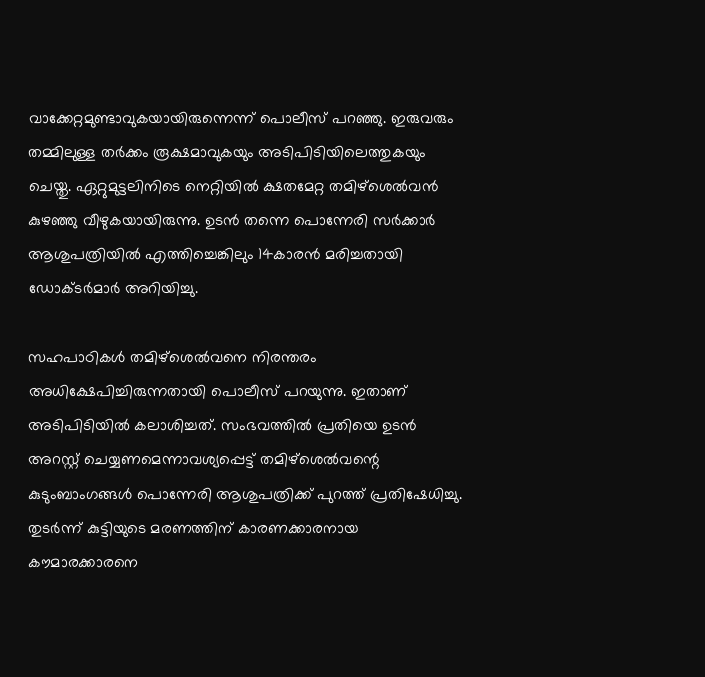വാക്കേറ്റമുണ്ടാവുകയായിരുന്നെന്ന് പൊലീസ് പറഞ്ഞു. ഇരുവരും തമ്മിലുള്ള തർക്കം രൂക്ഷമാവുകയും അടിപിടിയിലെത്തുകയും ചെയ്തു. ഏറ്റുമുട്ടലിനിടെ നെറ്റിയിൽ ക്ഷതമേറ്റ തമിഴ്ശെൽവൻ കുഴഞ്ഞു വീഴുകയായിരുന്നു. ഉടൻ തന്നെ പൊന്നേരി സർക്കാർ ആശുപത്രിയിൽ എത്തിച്ചെങ്കിലും 14കാരൻ മരിച്ചതായി ഡോക്ടർമാർ അറിയിച്ചു.

സഹപാഠികൾ തമിഴ്‌ശെൽവനെ നിരന്തരം അധിക്ഷേപിച്ചിരുന്നതായി പൊലീസ് പറയുന്നു. ഇതാണ് അടിപിടിയിൽ കലാശിച്ചത്. സംഭവത്തിൽ പ്രതിയെ ഉടൻ അറസ്റ്റ് ചെയ്യണമെന്നാവശ്യപ്പെട്ട് തമിഴ്ശെൽവന്റെ കുടുംബാംഗങ്ങൾ പൊന്നേരി ആശുപത്രിക്ക് പുറത്ത് പ്രതിഷേധിച്ചു. തുടർന്ന് കുട്ടിയുടെ മരണത്തിന് കാരണക്കാരനായ കൗമാരക്കാരനെ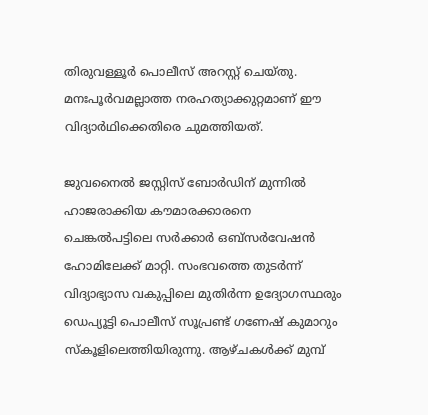തിരുവള്ളൂർ പൊലീസ് അറസ്റ്റ് ചെയ്തു. മനഃപൂർവമല്ലാത്ത നരഹത്യാക്കുറ്റമാണ് ഈ വിദ്യാർഥിക്കെതിരെ ചുമത്തിയത്.

ജുവനൈൽ ജസ്റ്റിസ് ബോർഡിന് മുന്നിൽ ഹാജരാക്കിയ കൗമാരക്കാരനെ ചെങ്കൽപട്ടിലെ സർക്കാർ ഒബ്സർവേഷൻ ഹോമിലേക്ക് മാറ്റി. സംഭവത്തെ തുടർന്ന് വിദ്യാഭ്യാസ വകുപ്പിലെ മുതിർന്ന ഉദ്യോഗസ്ഥരും ഡെപ്യൂട്ടി പൊലീസ് സൂപ്രണ്ട് ഗണേഷ് കുമാറും സ്‌കൂളിലെത്തിയിരുന്നു. ആഴ്ചകൾക്ക് മുമ്പ്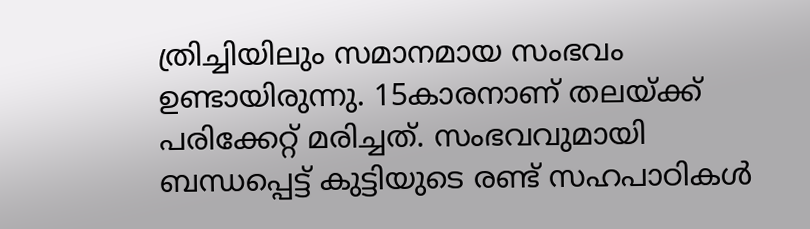ത്രിച്ചിയിലും സമാനമായ സംഭവം ഉണ്ടായിരുന്നു. 15കാരനാണ് തലയ്ക്ക് പരിക്കേറ്റ് മരിച്ചത്. സംഭവവുമായി ബന്ധപ്പെട്ട് കുട്ടിയുടെ രണ്ട് സഹപാഠികൾ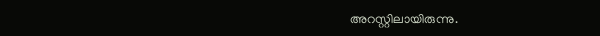അറസ്റ്റിലായിരുന്നു.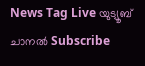News Tag Live യുട്യൂബ് ചാനല്‍ Subscribe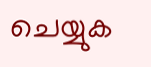ചെയ്യുക